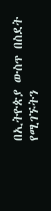በኢትዮጵያ ውስጥ በስደት የሚገኙትን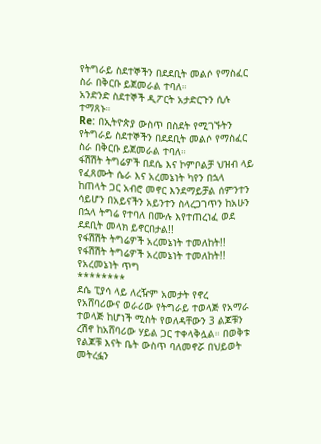የትግራይ ስደተኞችን በደደቢት መልሶ የማስፈር ስራ በቅርቡ ይጀመራል ተባለ።
አንድንድ ስደተኞች ዲፖርት አታድርጉን ሲሉ ተማጸኑ።
Re: በኢትዮጵያ ውስጥ በስደት የሚገኙትን የትግራይ ስደተኞችን በደደቢት መልሶ የማስፈር ስራ በቅርቡ ይጀመራል ተባለ።
ፋሽሽት ትግሬዎች በደሴ እና ኮምቦልቻ ህዝብ ላይ የፈጸሙት ሴራ እና አረመኔነት ካየን በኋላ ከጠላት ጋር አብሮ መኖር እንደማይቻል ሰምንተን ሳይሆን በአይናችን አይንተን ስላረጋገጥን ከአሁን በኋላ ትግሬ የተባለ በሙሉ እየተጠረነፈ ወደ ደደቢት መላክ ይኖርበታል!!
የፋሽሽት ትግሬዎች አረመኔነት ተመለከት!!
የፋሽሽት ትግሬዎች አረመኔነት ተመለከት!!
የአረመኔነት ጥግ
********
ደሴ ፒያሳ ላይ ለረዥም አመታት የኖረ የአሸባሪውና ወራሪው የትግራይ ተወላጅ የአማራ ተወላጅ ከሆነች ሚስት የወለዳቸውን 3 ልጆቹን ረሽኖ ከአሸባሪው ሃይል ጋር ተቀላቅሏል። በወቅቱ የልጆቹ እናት ቤት ውስጥ ባለመኖሯ በህይወት መትረፏን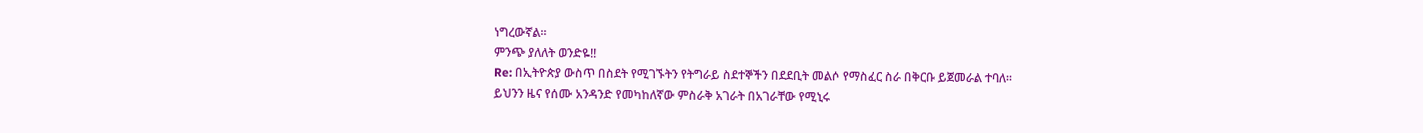ነግረውኛል።
ምንጭ ያለለት ወንድዬ!!
Re: በኢትዮጵያ ውስጥ በስደት የሚገኙትን የትግራይ ስደተኞችን በደደቢት መልሶ የማስፈር ስራ በቅርቡ ይጀመራል ተባለ።
ይህንን ዜና የሰሙ አንዳንድ የመካከለኛው ምስራቅ አገራት በአገራቸው የሚኒሩ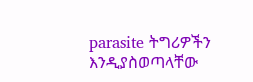parasite ትግሪዎችን እንዲያስወጣላቸው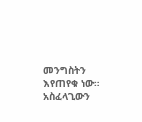መንግስትን እየጠየቁ ነው። አስፈላጊውን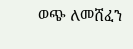ወጭ ለመሸፈን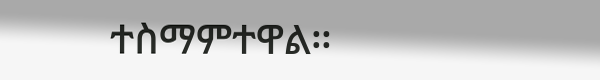ተስማምተዋል።